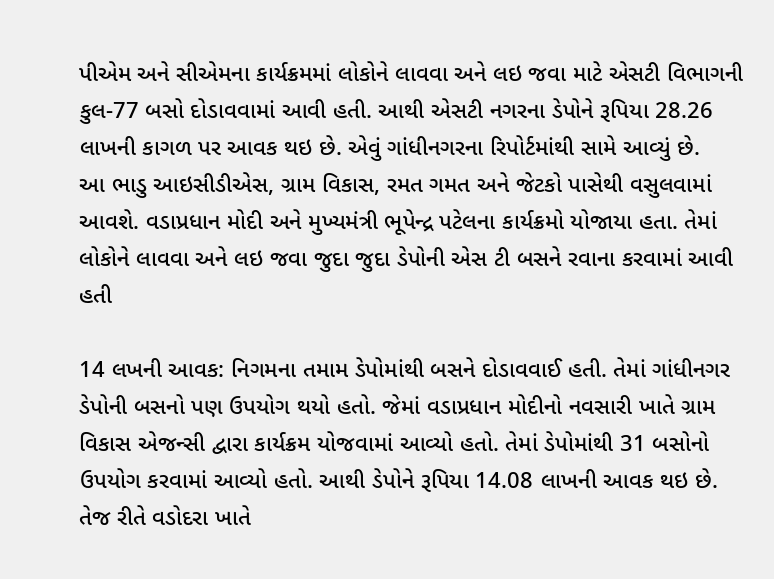પીએમ અને સીએમના કાર્યક્રમમાં લોકોને લાવવા અને લઇ જવા માટે એસટી વિભાગની કુલ-77 બસો દોડાવવામાં આવી હતી. આથી એસટી નગરના ડેપોને રૂપિયા 28.26 લાખની કાગળ પર આવક થઇ છે. એવું ગાંધીનગરના રિપોર્ટમાંથી સામે આવ્યું છે.
આ ભાડુ આઇસીડીએસ, ગ્રામ વિકાસ, રમત ગમત અને જેટકો પાસેથી વસુલવામાં આવશે. વડાપ્રધાન મોદી અને મુખ્યમંત્રી ભૂપેન્દ્ર પટેલના કાર્યક્રમો યોજાયા હતા. તેમાં લોકોને લાવવા અને લઇ જવા જુદા જુદા ડેપોની એસ ટી બસને રવાના કરવામાં આવી હતી

14 લખની આવક: નિગમના તમામ ડેપોમાંથી બસને દોડાવવાઈ હતી. તેમાં ગાંધીનગર ડેપોની બસનો પણ ઉપયોગ થયો હતો. જેમાં વડાપ્રધાન મોદીનો નવસારી ખાતે ગ્રામ વિકાસ એજન્સી દ્વારા કાર્યક્રમ યોજવામાં આવ્યો હતો. તેમાં ડેપોમાંથી 31 બસોનો ઉપયોગ કરવામાં આવ્યો હતો. આથી ડેપોને રૂપિયા 14.08 લાખની આવક થઇ છે. તેજ રીતે વડોદરા ખાતે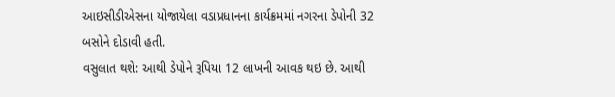આઇસીડીએસના યોજાયેલા વડાપ્રધાનના કાર્યક્રમમાં નગરના ડેપોની 32 બસોને દોડાવી હતી.
વસુલાત થશે: આથી ડેપોને રૂપિયા 12 લાખની આવક થઇ છે. આથી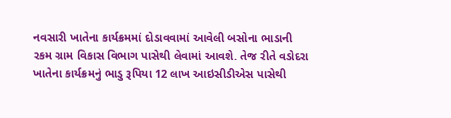નવસારી ખાતેના કાર્યક્રમમાં દોડાવવામાં આવેલી બસોના ભાડાની રકમ ગ્રામ વિકાસ વિભાગ પાસેથી લેવામાં આવશે. તેજ રીતે વડોદરા ખાતેના કાર્યક્રમનું ભાડુ રૂપિયા 12 લાખ આઇસીડીએસ પાસેથી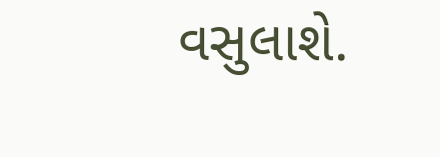વસુલાશે.